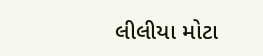લીલીયા મોટા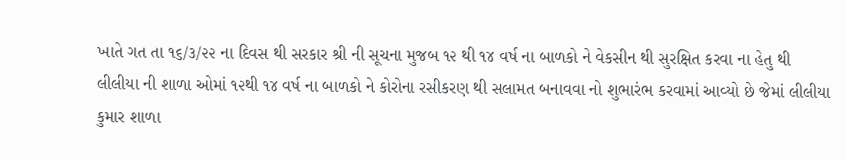ખાતે ગત તા ૧૬/૩/૨૨ ના દિવસ થી સરકાર શ્રી ની સૂચના મુજબ ૧૨ થી ૧૪ વર્ષ ના બાળકો ને વેકસીન થી સુરક્ષિત કરવા ના હેતુ થી
લીલીયા ની શાળા ઓમાં ૧૨થી ૧૪ વર્ષ ના બાળકો ને કોરોના રસીકરણ થી સલામત બનાવવા નો શુભારંભ કરવામાં આવ્યો છે જેમાં લીલીયા કુમાર શાળા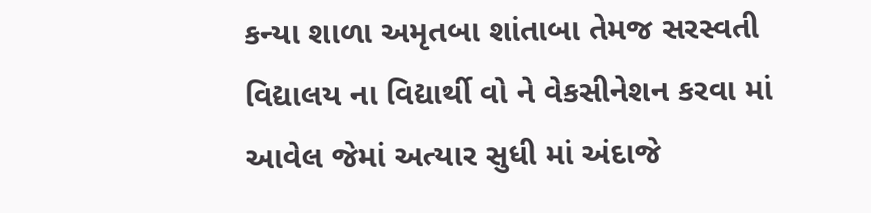કન્યા શાળા અમૃતબા શાંતાબા તેમજ સરસ્વતી વિદ્યાલય ના વિદ્યાર્થી વો ને વેકસીનેશન કરવા માં આવેલ જેમાં અત્યાર સુધી માં અંદાજે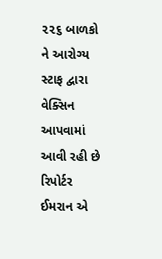૨૨૬ બાળકો ને આરોગ્ય સ્ટાફ દ્વારા વેક્સિન આપવામાં આવી રહી છે
રિપોર્ટર
ઈમરાન એ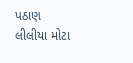પઠાણ
લીલીયા મોટા